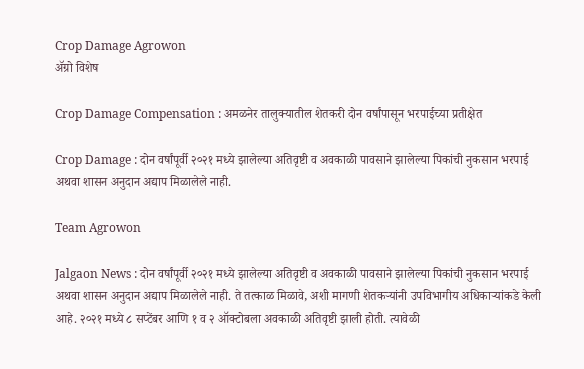Crop Damage Agrowon
ॲग्रो विशेष

Crop Damage Compensation : अमळनेर तालुक्यातील शेतकरी दोन वर्षांपासून भरपाईच्या प्रतीक्षेत

Crop Damage : दोन वर्षांपूर्वी २०२१ मध्ये झालेल्या अतिवृष्टी व अवकाळी पावसाने झालेल्या पिकांची नुकसान भरपाई अथवा शासन अनुदान अद्याप मिळालेले नाही.

Team Agrowon

Jalgaon News : दोन वर्षांपूर्वी २०२१ मध्ये झालेल्या अतिवृष्टी व अवकाळी पावसाने झालेल्या पिकांची नुकसान भरपाई अथवा शासन अनुदान अद्याप मिळालेले नाही. ते तत्काळ मिळावे, अशी मागणी शेतकऱ्यांनी उपविभागीय अधिकाऱ्यांकडे केली आहे. २०२१ मध्ये ८ सप्टेंबर आणि १ व २ ऑक्टोबला अवकाळी अतिवृष्टी झाली होती. त्यावेळी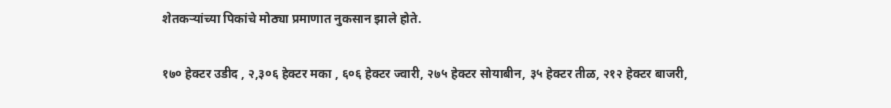शेतकऱ्यांच्या पिकांचे मोठ्या प्रमाणात नुकसान झाले होते.

१७० हेक्टर उडीद , २,३०६ हेक्टर मका , ६०६ हेक्टर ज्वारी, २७५ हेक्टर सोयाबीन, ३५ हेक्टर तीळ, २१२ हेक्टर बाजरी,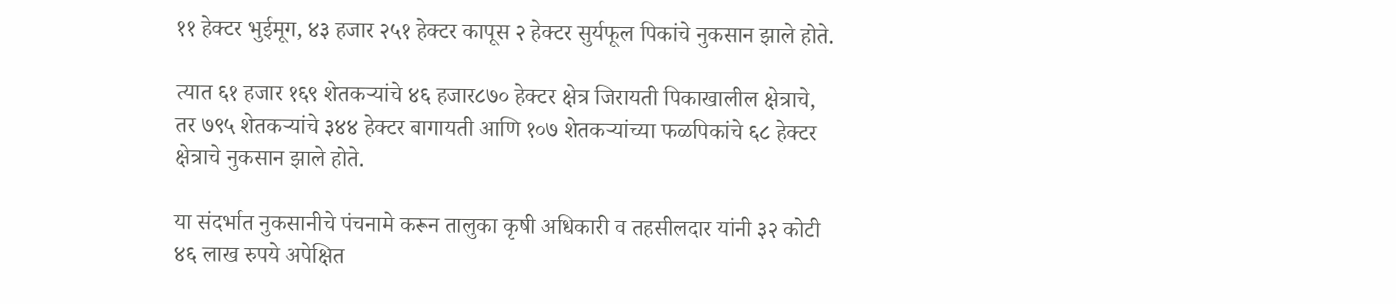११ हेक्टर भुईमूग, ४३ हजार २५१ हेक्टर कापूस २ हेक्टर सुर्यफूल पिकांचे नुकसान झाले होते.

त्यात ६१ हजार १६९ शेतकऱ्यांचे ४६ हजार८७० हेक्टर क्षेत्र जिरायती पिकाखालील क्षेत्राचे, तर ७९५ शेतकऱ्यांचे ३४४ हेक्टर बागायती आणि १०७ शेतकऱ्यांच्या फळपिकांचे ६८ हेक्टर क्षेत्राचे नुकसान झाले होते.

या संदर्भात नुकसानीचे पंचनामे करून तालुका कृषी अधिकारी व तहसीलदार यांनी ३२ कोटी ४६ लाख रुपये अपेक्षित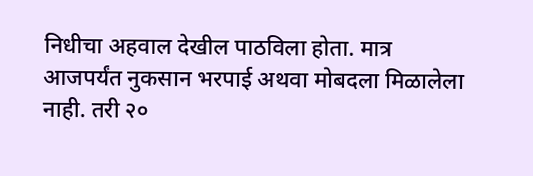निधीचा अहवाल देखील पाठविला होता. मात्र आजपर्यंत नुकसान भरपाई अथवा मोबदला मिळालेला नाही. तरी २०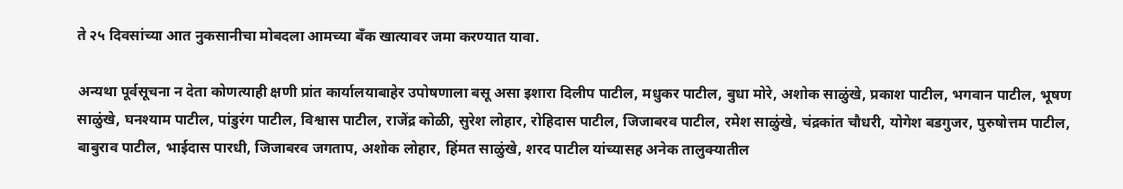ते २५ दिवसांच्या आत नुकसानीचा मोबदला आमच्या बँक खात्यावर जमा करण्यात यावा.

अन्यथा पूर्वसूचना न देता कोणत्याही क्षणी प्रांत कार्यालयाबाहेर उपोषणाला बसू असा इशारा दिलीप पाटील, मधुकर पाटील, बुधा मोरे, अशोक साळुंखे, प्रकाश पाटील, भगवान पाटील, भूषण साळुंखे, घनश्याम पाटील, पांडुरंग पाटील, विश्वास पाटील, राजेंद्र कोळी, सुरेश लोहार, रोहिदास पाटील, जिजाबरव पाटील, रमेश साळुंखे, चंद्रकांत चौधरी, योगेश बडगुजर, पुरुषोत्तम पाटील, बाबुराव पाटील, भाईदास पारधी, जिजाबरव जगताप, अशोक लोहार, हिंमत साळुंखे, शरद पाटील यांच्यासह अनेक तालुक्यातील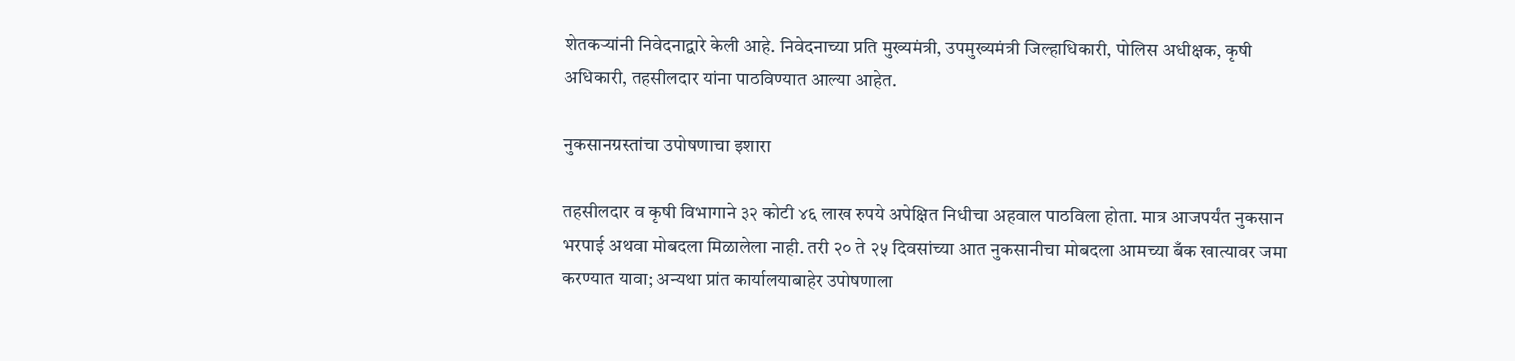शेतकऱ्यांनी निवेदनाद्वारे केली आहे. निवेदनाच्या प्रति मुख्यमंत्री, उपमुख्यमंत्री जिल्हाधिकारी, पोलिस अधीक्षक, कृषी अधिकारी, तहसीलदार यांना पाठविण्यात आल्या आहेत.

नुकसानग्रस्तांचा उपोषणाचा इशारा

तहसीलदार व कृषी विभागाने ३२ कोटी ४६ लाख रुपये अपेक्षित निधीचा अहवाल पाठविला होता. मात्र आजपर्यंत नुकसान भरपाई अथवा मोबदला मिळालेला नाही. तरी २० ते २५ दिवसांच्या आत नुकसानीचा मोबदला आमच्या बँक खात्यावर जमा करण्यात यावा; अन्यथा प्रांत कार्यालयाबाहेर उपोषणाला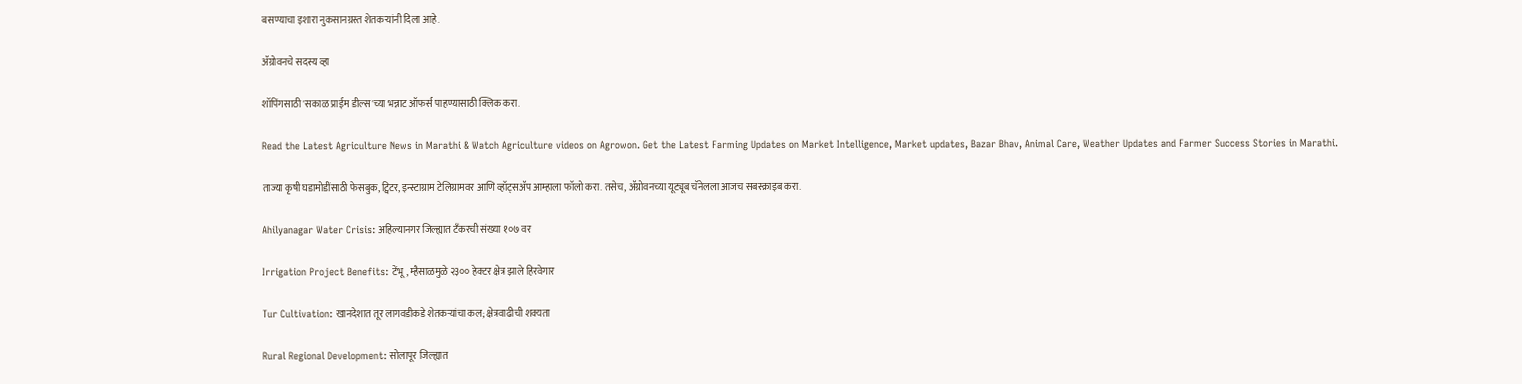बसण्याचा इशारा नुकसानग्रस्त शेतकऱ्यांनी दिला आहे.

ॲग्रोवनचे सदस्य व्हा

शॉपिंगसाठी 'सकाळ प्राईम डील्स'च्या भन्नाट ऑफर्स पाहण्यासाठी क्लिक करा.

Read the Latest Agriculture News in Marathi & Watch Agriculture videos on Agrowon. Get the Latest Farming Updates on Market Intelligence, Market updates, Bazar Bhav, Animal Care, Weather Updates and Farmer Success Stories in Marathi.

ताज्या कृषी घडामोडींसाठी फेसबुक, ट्विटर, इन्स्टाग्राम टेलिग्रामवर आणि व्हॉट्सॲप आम्हाला फॉलो करा. तसेच, ॲग्रोवनच्या यूट्यूब चॅनेलला आजच सबस्क्राइब करा.

Ahilyanagar Water Crisis: अहिल्यानगर जिल्ह्यात टँकरची संख्या १०७ वर

Irrigation Project Benefits: टेंभू, म्हैसाळमुळे २३०० हेक्टर क्षेत्र झाले हिरवेगार

Tur Cultivation: खानदेशात तूर लागवडीकडे शेतकऱ्यांचा कल; क्षेत्रवाढीची शक्यता

Rural Regional Development: सोलापूर जिल्ह्यात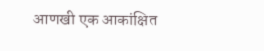आणखी एक आकांक्षित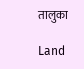तालुका

Land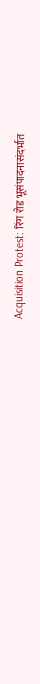Acquisition Protest: रिंग रोड भूसंपादनासंदर्भात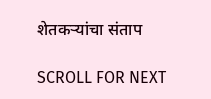शेतकऱ्यांचा संताप

SCROLL FOR NEXT